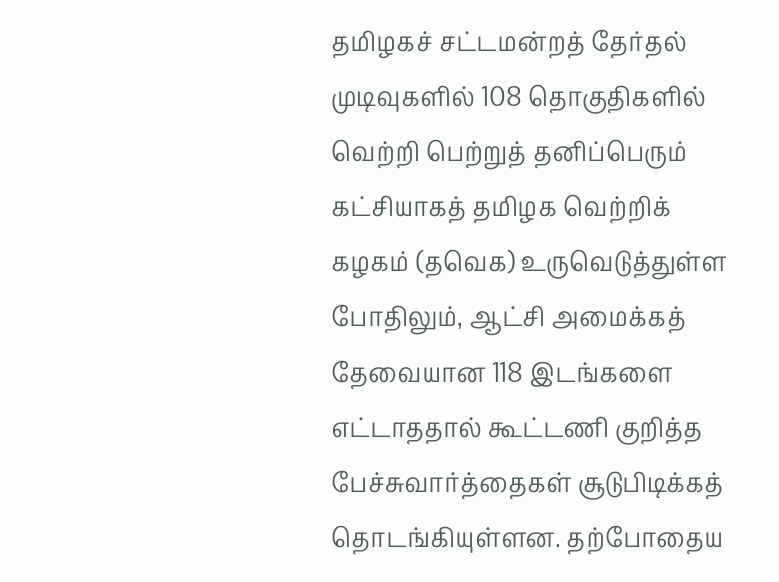தமிழகச் சட்டமன்றத் தேர்தல் முடிவுகளில் 108 தொகுதிகளில் வெற்றி பெற்றுத் தனிப்பெரும் கட்சியாகத் தமிழக வெற்றிக் கழகம் (தவெக) உருவெடுத்துள்ள போதிலும், ஆட்சி அமைக்கத் தேவையான 118 இடங்களை எட்டாததால் கூட்டணி குறித்த பேச்சுவார்த்தைகள் சூடுபிடிக்கத் தொடங்கியுள்ளன. தற்போதைய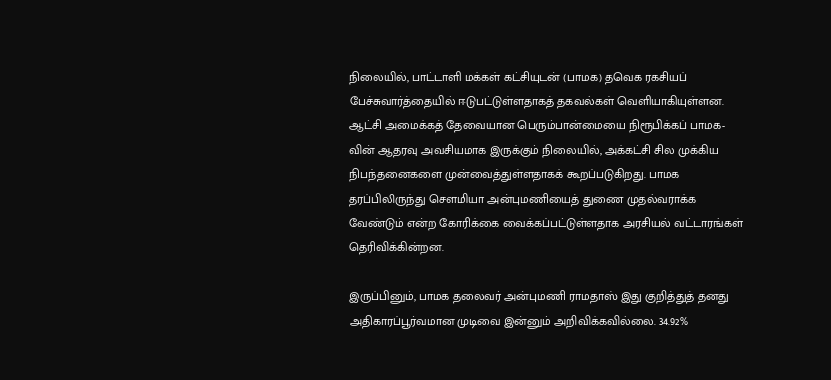நிலையில், பாட்டாளி மக்கள் கட்சியுடன் (பாமக) தவெக ரகசியப் பேச்சுவார்த்தையில் ஈடுபட்டுள்ளதாகத் தகவல்கள் வெளியாகியுள்ளன.
ஆட்சி அமைக்கத் தேவையான பெரும்பான்மையை நிரூபிக்கப் பாமக-வின் ஆதரவு அவசியமாக இருக்கும் நிலையில், அக்கட்சி சில முக்கிய நிபந்தனைகளை முன்வைத்துள்ளதாகக் கூறப்படுகிறது. பாமக தரப்பிலிருந்து சௌமியா அன்புமணியைத் துணை முதல்வராக்க வேண்டும் என்ற கோரிக்கை வைக்கப்பட்டுள்ளதாக அரசியல் வட்டாரங்கள் தெரிவிக்கின்றன.

இருப்பினும், பாமக தலைவர் அன்புமணி ராமதாஸ் இது குறித்துத் தனது அதிகாரப்பூர்வமான முடிவை இன்னும் அறிவிக்கவில்லை. 34.92%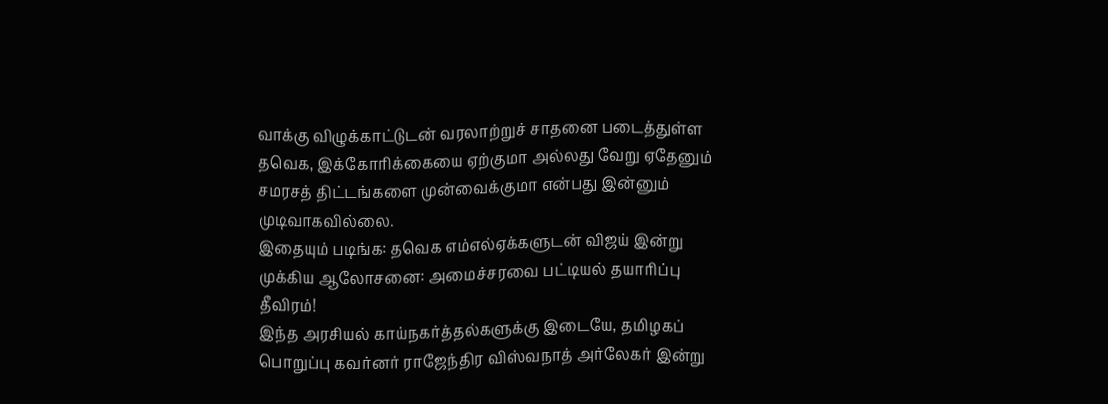வாக்கு விழுக்காட்டுடன் வரலாற்றுச் சாதனை படைத்துள்ள தவெக, இக்கோரிக்கையை ஏற்குமா அல்லது வேறு ஏதேனும் சமரசத் திட்டங்களை முன்வைக்குமா என்பது இன்னும் முடிவாகவில்லை.
இதையும் படிங்க: தவெக எம்எல்ஏக்களுடன் விஜய் இன்று முக்கிய ஆலோசனை: அமைச்சரவை பட்டியல் தயாரிப்பு தீவிரம்!
இந்த அரசியல் காய்நகர்த்தல்களுக்கு இடையே, தமிழகப் பொறுப்பு கவர்னர் ராஜேந்திர விஸ்வநாத் அர்லேகர் இன்று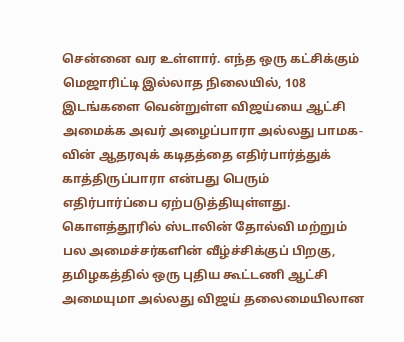சென்னை வர உள்ளார். எந்த ஒரு கட்சிக்கும் மெஜாரிட்டி இல்லாத நிலையில், 108 இடங்களை வென்றுள்ள விஜய்யை ஆட்சி அமைக்க அவர் அழைப்பாரா அல்லது பாமக-வின் ஆதரவுக் கடிதத்தை எதிர்பார்த்துக் காத்திருப்பாரா என்பது பெரும் எதிர்பார்ப்பை ஏற்படுத்தியுள்ளது.
கொளத்தூரில் ஸ்டாலின் தோல்வி மற்றும் பல அமைச்சர்களின் வீழ்ச்சிக்குப் பிறகு, தமிழகத்தில் ஒரு புதிய கூட்டணி ஆட்சி அமையுமா அல்லது விஜய் தலைமையிலான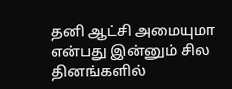தனி ஆட்சி அமையுமா என்பது இன்னும் சில தினங்களில்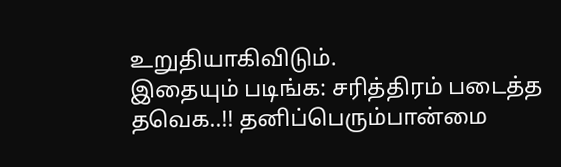உறுதியாகிவிடும்.
இதையும் படிங்க: சரித்திரம் படைத்த தவெக..!! தனிப்பெரும்பான்மை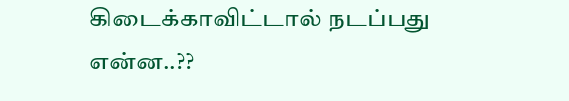கிடைக்காவிட்டால் நடப்பது என்ன..??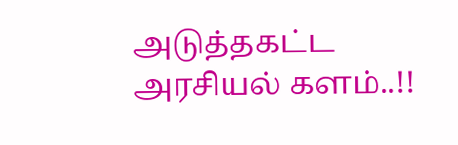அடுத்தகட்ட அரசியல் களம்..!!